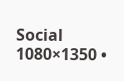Social 1080×1350 •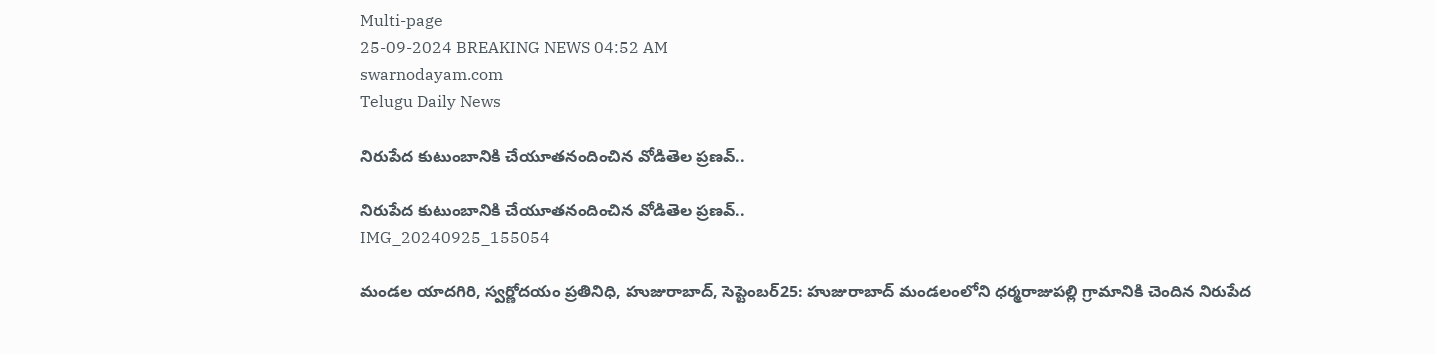Multi-page
25-09-2024 BREAKING NEWS 04:52 AM
swarnodayam.com
Telugu Daily News

నిరుపేద కుటుంబానికి చేయూతనందించిన వోడితెల ప్రణవ్..

నిరుపేద కుటుంబానికి చేయూతనందించిన వోడితెల ప్రణవ్..
IMG_20240925_155054

మండల యాదగిరి, స్వర్ణోదయం ప్రతినిధి, హుజురాబాద్, సెప్టెంబర్25: హుజురాబాద్ మండలంలోని ధర్మరాజుపల్లి గ్రామానికి చెందిన నిరుపేద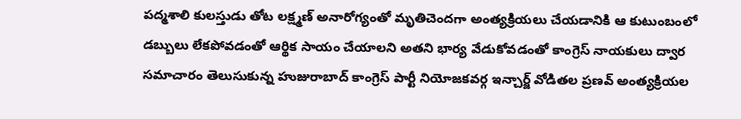పద్మశాలి కులస్తుడు తోట లక్ష్మణ్ అనారోగ్యంతో మృతిచెందగా అంత్యక్రియలు చేయడానికి ఆ కుటుంబంలో డబ్బులు లేకపోవడంతో ఆర్థిక సాయం చేయాలని అతని భార్య వేడుకోవడంతో కాంగ్రెస్ నాయకులు ద్వార సమాచారం తెలుసుకున్న హుజురాబాద్ కాంగ్రెస్ పార్టీ నియోజకవర్గ ఇన్చార్జ్ వోడితల ప్రణవ్ అంత్యక్రియల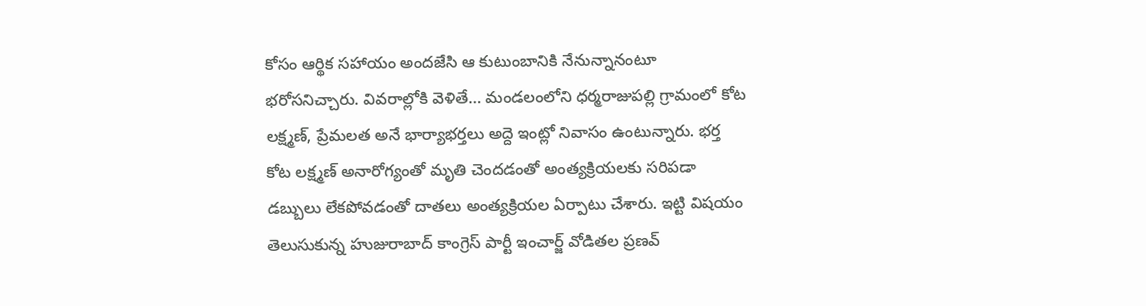కోసం ఆర్థిక సహాయం అందజేసి ఆ కుటుంబానికి నేనున్నానంటూ భరోసనిచ్చారు. వివరాల్లోకి వెళితే… మండలంలోని ధర్మరాజుపల్లి గ్రామంలో కోట లక్ష్మణ్, ప్రేమలత అనే భార్యాభర్తలు అద్దె ఇంట్లో నివాసం ఉంటున్నారు. భర్త కోట లక్ష్మణ్ అనారోగ్యంతో మృతి చెందడంతో అంత్యక్రియలకు సరిపడా డబ్బులు లేకపోవడంతో దాతలు అంత్యక్రియల ఏర్పాటు చేశారు. ఇట్టి విషయం తెలుసుకున్న హుజురాబాద్ కాంగ్రెస్ పార్టీ ఇంచార్జ్ వోడితల ప్రణవ్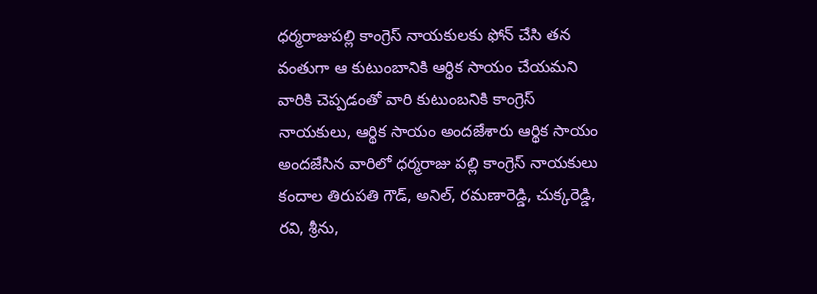ధర్మరాజుపల్లి కాంగ్రెస్ నాయకులకు ఫోన్ చేసి తన వంతుగా ఆ కుటుంబానికి ఆర్థిక సాయం చేయమని వారికి చెప్పడంతో వారి కుటుంబనికి కాంగ్రెస్ నాయకులు, ఆర్థిక సాయం అందజేశారు ఆర్థిక సాయం అందజేసిన వారిలో ధర్మరాజు పల్లి కాంగ్రెస్ నాయకులు కందాల తిరుపతి గౌడ్, అనిల్, రమణారెడ్డి, చుక్కరెడ్డి, రవి, శ్రీను,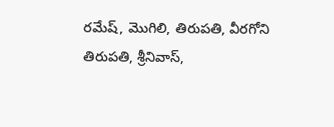రమేష్, మొగిలి, తిరుపతి, వీరగోని తిరుపతి, శ్రీనివాస్,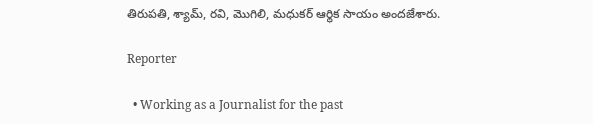తిరుపతి, శ్యామ్, రవి, మొగిలి, మధుకర్ ఆర్థిక సాయం అందజేశారు.

Reporter

  • Working as a Journalist for the past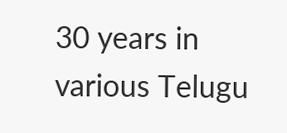30 years in various Telugu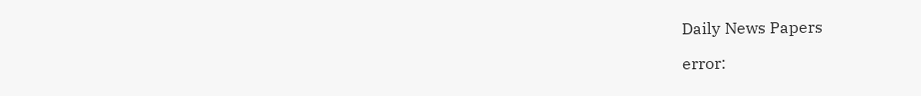Daily News Papers

error: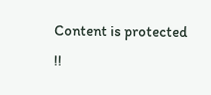Content is protected !!